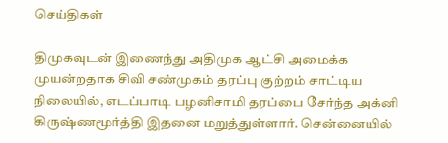செய்திகள்

திமுகவுடன் இணைந்து அதிமுக ஆட்சி அமைக்க முயன்றதாக சிவி சண்முகம் தரப்பு குற்றம் சாட்டிய நிலையில், எடப்பாடி பழனிசாமி தரப்பை சேர்ந்த அக்னி கிருஷ்ணமூர்த்தி இதனை மறுத்துள்ளார். சென்னையில்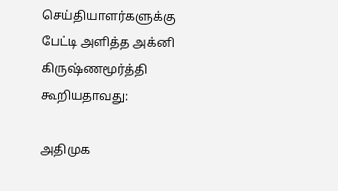செய்தியாளர்களுக்கு பேட்டி அளித்த அக்னி கிருஷ்ணமூர்த்தி கூறியதாவது:

அதிமுக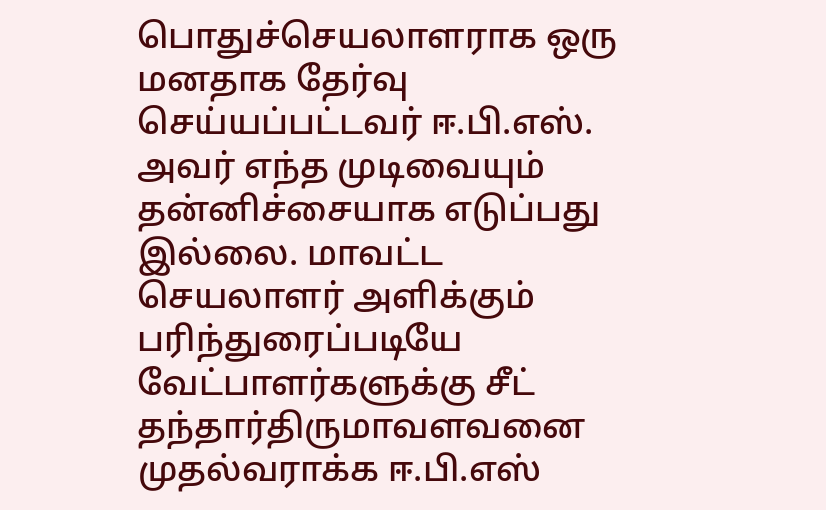பொதுச்செயலாளராக ஒரு மனதாக தேர்வு செய்யப்பட்டவர் ஈ.பி.எஸ். அவர் எந்த முடிவையும் தன்னிச்சையாக எடுப்பது இல்லை. மாவட்ட செயலாளர் அளிக்கும் பரிந்துரைப்படியே வேட்பாளர்களுக்கு சீட் தந்தார்திருமாவளவனை முதல்வராக்க ஈ.பி.எஸ்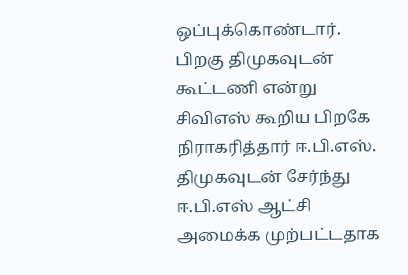ஒப்புக்கொண்டார். பிறகு திமுகவுடன் கூட்டணி என்று சிவிஎஸ் கூறிய பிறகே நிராகரித்தார் ஈ.பி.எஸ். திமுகவுடன் சேர்ந்து ஈ.பி.எஸ் ஆட்சி அமைக்க முற்பட்டதாக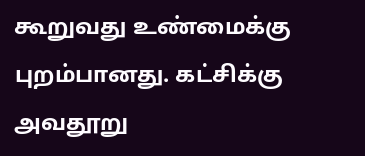கூறுவது உண்மைக்கு புறம்பானது. கட்சிக்கு அவதூறு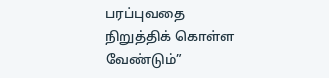பரப்புவதை நிறுத்திக் கொள்ள வேண்டும்”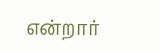என்றார்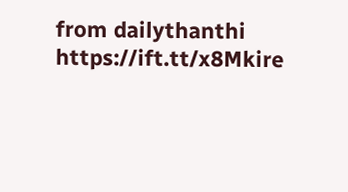from dailythanthi https://ift.tt/x8Mkire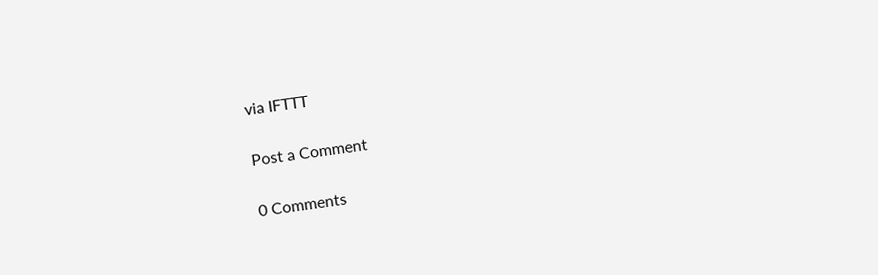via IFTTT

Post a Comment

0 Comments